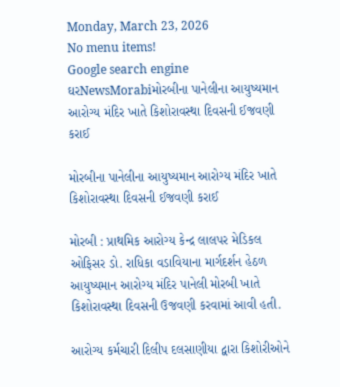Monday, March 23, 2026
No menu items!
Google search engine
ઘરNewsMorabiમોરબીના પાનેલીના આયુષ્યમાન આરોગ્ય મંદિર ખાતે કિશોરાવસ્થા દિવસની ઈજવણી કરાઈ

મોરબીના પાનેલીના આયુષ્યમાન આરોગ્ય મંદિર ખાતે કિશોરાવસ્થા દિવસની ઈજવણી કરાઈ

મોરબી : પ્રાથમિક આરોગ્ય કેન્દ્ર લાલપર મેડિકલ ઓફિસર ડો. રાધિકા વડાવિયાના માર્ગદર્શન હેઠળ આયુષ્યમાન આરોગ્ય મંદિર પાનેલી મોરબી ખાતે કિશોરાવસ્થા દિવસની ઉજવણી કરવામાં આવી હતી.

આરોગ્ય કર્મચારી દિલીપ દલસાણીયા દ્વારા કિશોરીઓને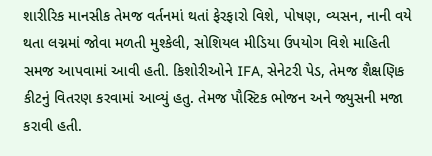શારીરિક માનસીક તેમજ વર્તનમાં થતાં ફેરફારો વિશે, પોષણ, વ્યસન, નાની વયે થતા લગ્નમાં જોવા મળતી મુશ્કેલી, સોશિયલ મીડિયા ઉપયોગ વિશે માહિતી સમજ આપવામાં આવી હતી. કિશોરીઓને IFA, સેનેટરી પેડ, તેમજ શૈક્ષણિક કીટનું વિતરણ કરવામાં આવ્યું હતુ. તેમજ પૌસ્ટિક ભોજન અને જ્યુસની મજા કરાવી હતી.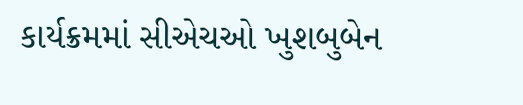કાર્યક્રમમાં સીએચઓ ખુશબુબેન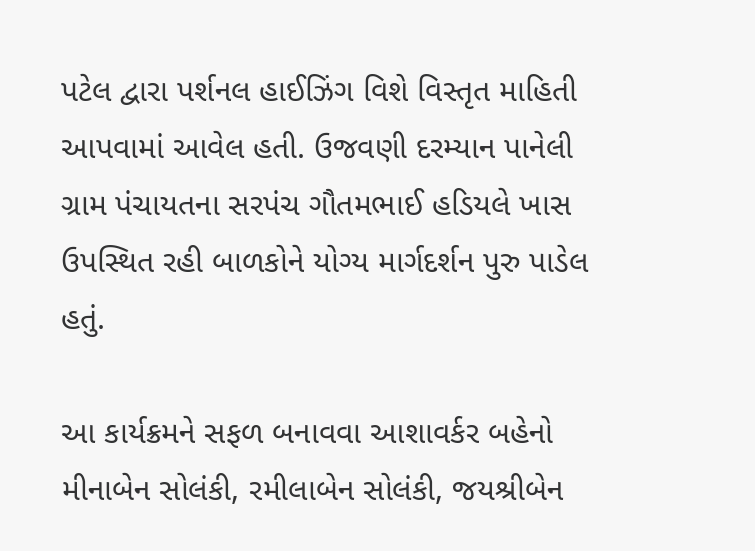પટેલ દ્વારા પર્શનલ હાઈઝિંગ વિશે વિસ્તૃત માહિતી આપવામાં આવેલ હતી. ઉજવણી દરમ્યાન પાનેલી ગ્રામ પંચાયતના સરપંચ ગૌતમભાઈ હડિયલે ખાસ ઉપસ્થિત રહી બાળકોને યોગ્ય માર્ગદર્શન પુરુ પાડેલ હતું.

આ કાર્યક્રમને સફળ બનાવવા આશાવર્કર બહેનો મીનાબેન સોલંકી, રમીલાબેન સોલંકી, જયશ્રીબેન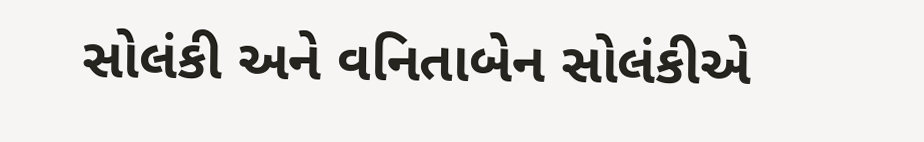સોલંકી અને વનિતાબેન સોલંકીએ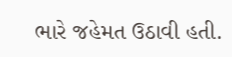ભારે જહેમત ઉઠાવી હતી.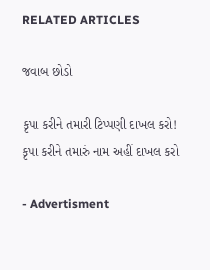RELATED ARTICLES

જવાબ છોડો

કૃપા કરીને તમારી ટિપ્પણી દાખલ કરો!
કૃપા કરીને તમારું નામ અહીં દાખલ કરો

- Advertisment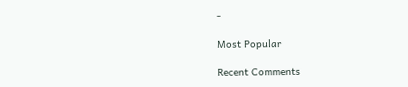-

Most Popular

Recent Comments